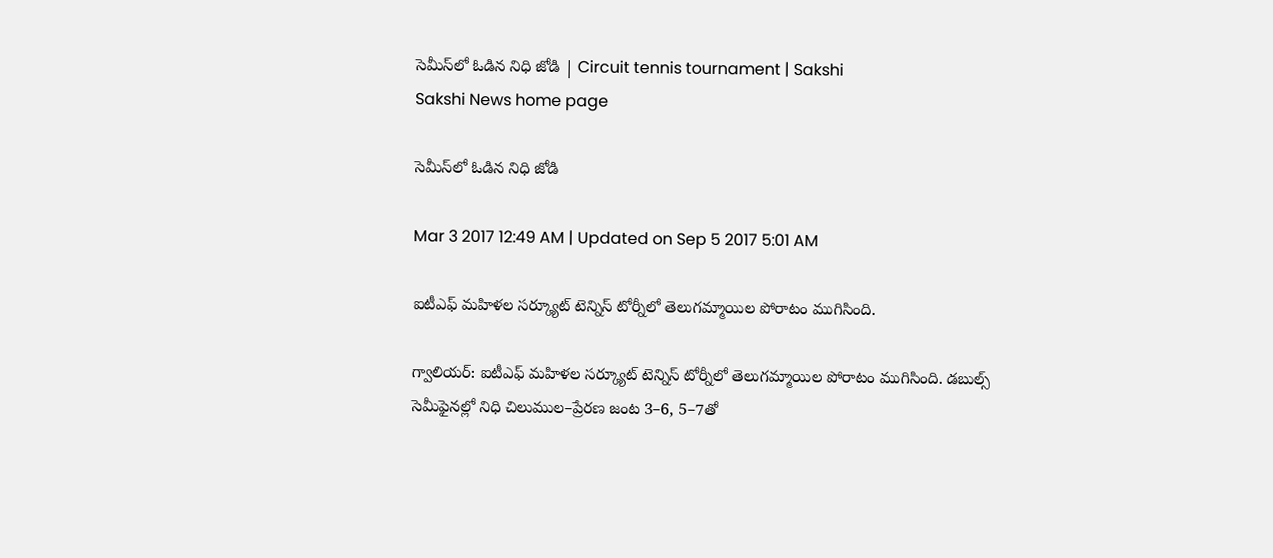సెమీస్‌లో ఓడిన నిధి జోడి | Circuit tennis tournament | Sakshi
Sakshi News home page

సెమీస్‌లో ఓడిన నిధి జోడి

Mar 3 2017 12:49 AM | Updated on Sep 5 2017 5:01 AM

ఐటీఎఫ్‌ మహిళల సర్క్యూట్‌ టెన్నిస్‌ టోర్నీలో తెలుగమ్మాయిల పోరాటం ముగిసింది.

గ్వాలియర్‌: ఐటీఎఫ్‌ మహిళల సర్క్యూట్‌ టెన్నిస్‌ టోర్నీలో తెలుగమ్మాయిల పోరాటం ముగిసింది. డబుల్స్‌ సెమీఫైనల్లో నిధి చిలుముల–ప్రేరణ జంట 3–6, 5–7తో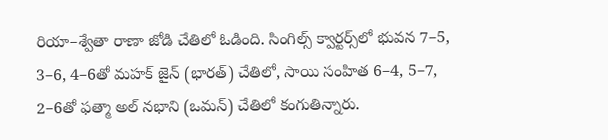రియా–శ్వేతా రాణా జోడి చేతిలో ఓడింది. సింగిల్స్‌ క్వార్టర్స్‌లో భువన 7–5, 3–6, 4–6తో మహక్‌ జైన్‌ (భారత్‌) చేతిలో, సాయి సంహిత 6–4, 5–7, 2–6తో ఫత్మా అల్‌ నభాని (ఒమన్‌) చేతిలో కంగుతిన్నారు.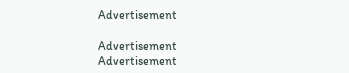Advertisement

Advertisement
Advertisement